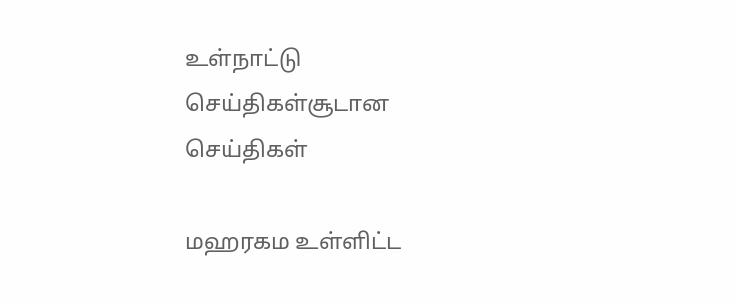உள்நாட்டு செய்திகள்சூடான செய்திகள்

மஹரகம உள்ளிட்ட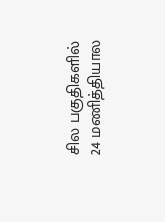சில பகுதிகளில் 24 மணித்தியால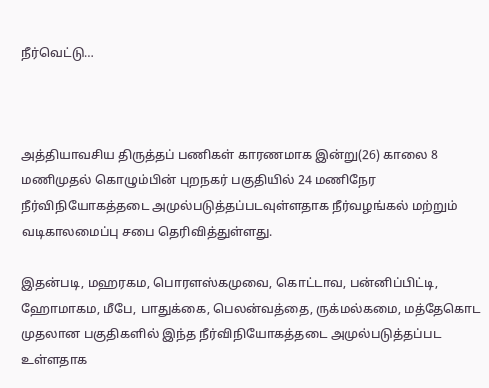நீர்வெட்டு…



அத்தியாவசிய திருத்தப் பணிகள் காரணமாக இன்று(26) காலை 8 மணிமுதல் கொழும்பின் புறநகர் பகுதியில் 24 மணிநேர நீர்விநியோகத்தடை அமுல்படுத்தப்படவுள்ளதாக நீர்வழங்கல் மற்றும் வடிகாலமைப்பு சபை தெரிவித்துள்ளது.

இதன்படி, மஹரகம, பொரளஸ்கமுவை, கொட்டாவ, பன்னிப்பிட்டி, ஹோமாகம, மீபே, பாதுக்கை, பெலன்வத்தை, ருக்மல்கமை, மத்தேகொட முதலான பகுதிகளில் இந்த நீர்விநியோகத்தடை அமுல்படுத்தப்பட உள்ளதாக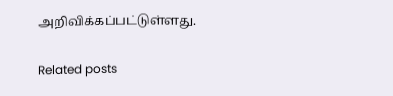அறிவிக்கப்பட்டுள்ளது.

Related posts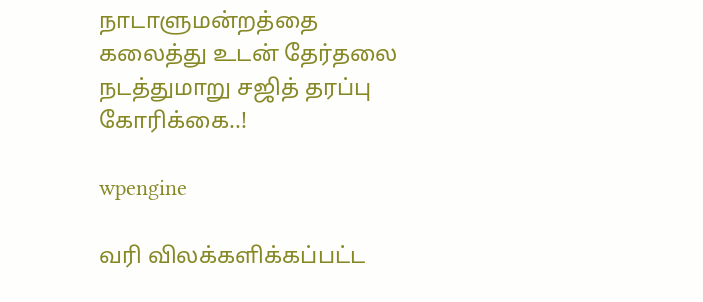நாடாளுமன்றத்தை கலைத்து உடன் தேர்தலை நடத்துமாறு சஜித் தரப்பு கோரிக்கை..!

wpengine

வரி விலக்களிக்கப்பட்ட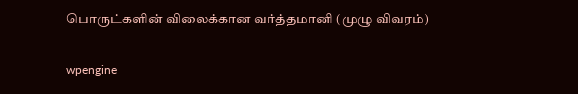பொருட்களின் விலைக்கான வர்த்தமானி (முழு விவரம்)

wpengine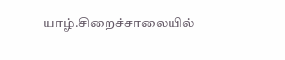யாழ்.சிறைச்சாலையில்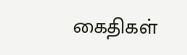கைதிகள்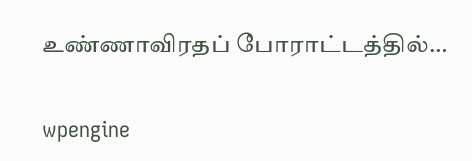உண்ணாவிரதப் போராட்டத்தில்…

wpengine